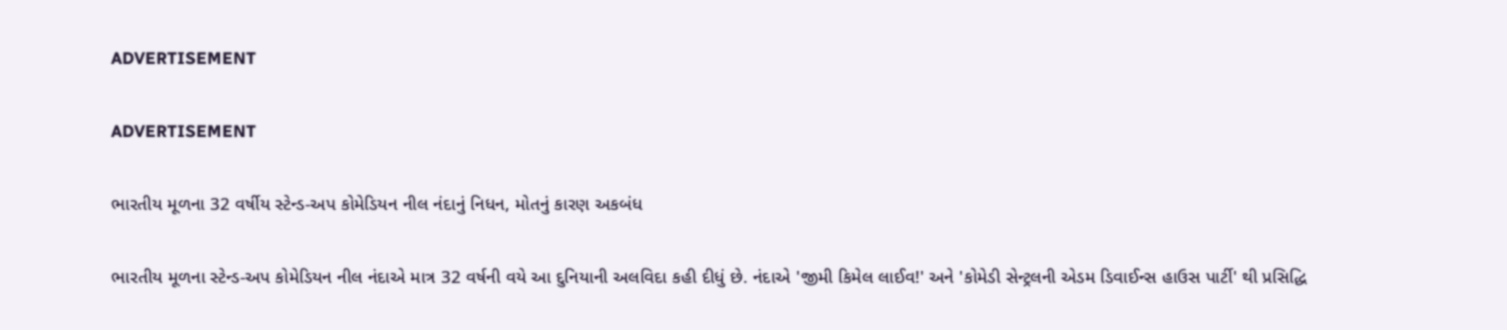ADVERTISEMENT

ADVERTISEMENT

ભારતીય મૂળના 32 વર્ષીય સ્ટેન્ડ-અપ કોમેડિયન નીલ નંદાનું નિધન, મોતનું કારણ અકબંધ

ભારતીય મૂળના સ્ટેન્ડ-અપ કોમેડિયન નીલ નંદાએ માત્ર 32 વર્ષની વયે આ દુનિયાની અલવિદા કહી દીધું છે. નંદાએ 'જીમી કિમેલ લાઈવ!' અને 'કોમેડી સેન્ટ્રલની એડમ ડિવાઈન્સ હાઉસ પાર્ટી' થી પ્રસિદ્ધિ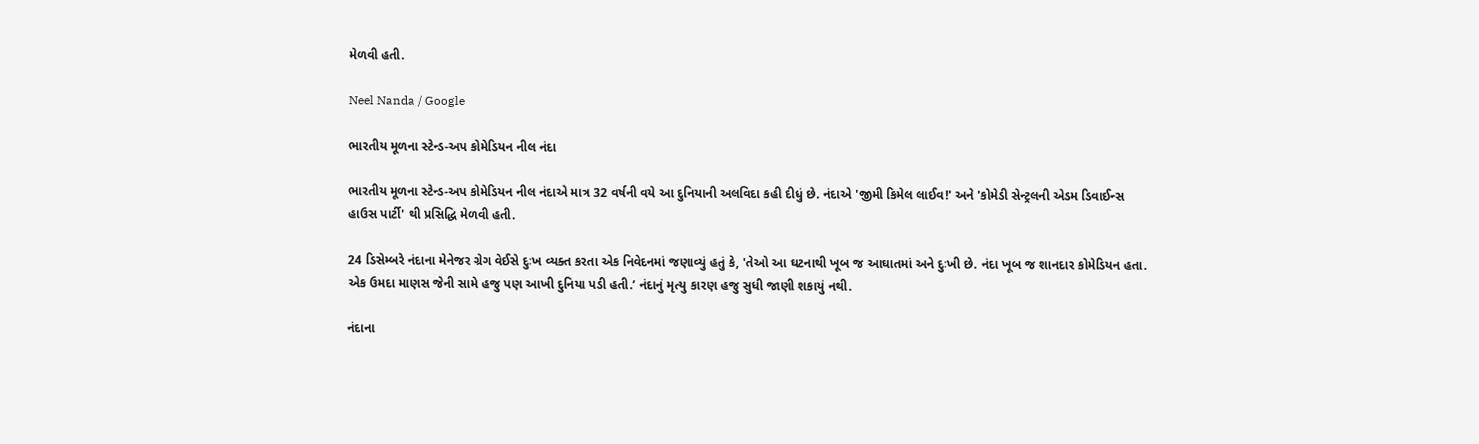મેળવી હતી.

Neel Nanda / Google

ભારતીય મૂળના સ્ટેન્ડ-અપ કોમેડિયન નીલ નંદા

ભારતીય મૂળના સ્ટેન્ડ-અપ કોમેડિયન નીલ નંદાએ માત્ર 32 વર્ષની વયે આ દુનિયાની અલવિદા કહી દીધું છે. નંદાએ 'જીમી કિમેલ લાઈવ!' અને 'કોમેડી સેન્ટ્રલની એડમ ડિવાઈન્સ હાઉસ પાર્ટી' થી પ્રસિદ્ધિ મેળવી હતી.

24 ડિસેમ્બરે નંદાના મેનેજર ગ્રેગ વેઈસે દુઃખ વ્યક્ત કરતા એક નિવેદનમાં જણાવ્યું હતું કે, 'તેઓ આ ઘટનાથી ખૂબ જ આઘાતમાં અને દુઃખી છે. નંદા ખૂબ જ શાનદાર કોમેડિયન હતા. એક ઉમદા માણસ જેની સામે હજુ પણ આખી દુનિયા પડી હતી.’ નંદાનું મૃત્યુ કારણ હજુ સુધી જાણી શકાયું નથી.

નંદાના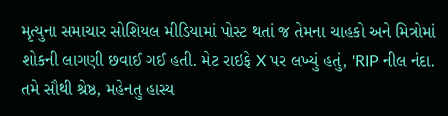મૃત્યુના સમાચાર સોશિયલ મીડિયામાં પોસ્ટ થતાં જ તેમના ચાહકો અને મિત્રોમાં શોકની લાગણી છવાઈ ગઈ હતી. મેટ રાઇફે X પર લખ્યું હતું, 'RIP નીલ નંદા. તમે સૌથી શ્રેષ્ઠ, મહેનતુ હાસ્ય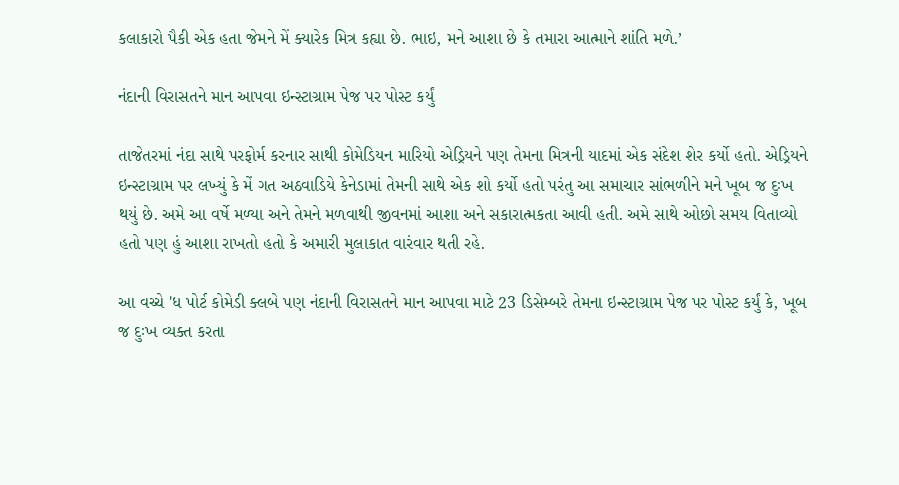કલાકારો પૈકી એક હતા જેમને મેં ક્યારેક મિત્ર કહ્યા છે. ભાઇ, મને આશા છે કે તમારા આત્માને શાંતિ મળે.’

નંદાની વિરાસતને માન આપવા ઇન્સ્ટાગ્રામ પેજ પર પોસ્ટ કર્યું

તાજેતરમાં નંદા સાથે પરફોર્મ કરનાર સાથી કોમેડિયન મારિયો એડ્રિયને પણ તેમના મિત્રની યાદમાં એક સંદેશ શેર કર્યો હતો. એડ્રિયને ઇન્સ્ટાગ્રામ પર લખ્યું કે મેં ગત અઠવાડિયે કેનેડામાં તેમની સાથે એક શો કર્યો હતો પરંતુ આ સમાચાર સાંભળીને મને ખૂબ જ દુઃખ થયું છે. અમે આ વર્ષે મળ્યા અને તેમને મળવાથી જીવનમાં આશા અને સકારાત્મકતા આવી હતી. અમે સાથે ઓછો સમય વિતાવ્યો હતો પણ હું આશા રાખતો હતો કે અમારી મુલાકાત વારંવાર થતી રહે.

આ વચ્ચે 'ધ પોર્ટ કોમેડી ક્લબે પણ નંદાની વિરાસતને માન આપવા માટે 23 ડિસેમ્બરે તેમના ઇન્સ્ટાગ્રામ પેજ પર પોસ્ટ કર્યું કે, ખૂબ જ દુઃખ વ્યક્ત કરતા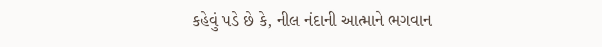કહેવું પડે છે કે, નીલ નંદાની આત્માને ભગવાન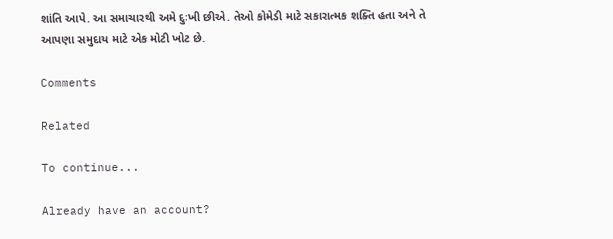શાંતિ આપે. આ સમાચારથી અમે દુઃખી છીએ. તેઓ કોમેડી માટે સકારાત્મક શક્તિ હતા અને તે આપણા સમુદાય માટે એક મોટી ખોટ છે.

Comments

Related

To continue...

Already have an account?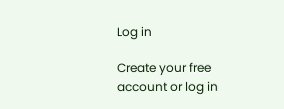Log in

Create your free account or log in